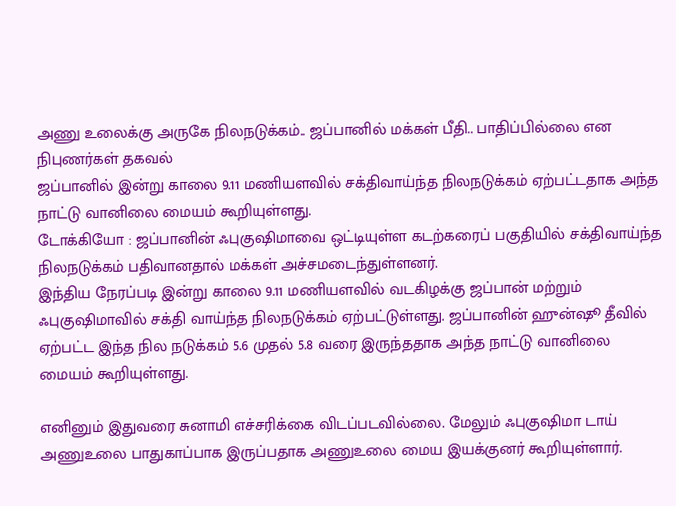அணு உலைக்கு அருகே நிலநடுக்கம்.. ஜப்பானில் மக்கள் பீதி.. பாதிப்பில்லை என நிபுணர்கள் தகவல்
ஜப்பானில் இன்று காலை 9.11 மணியளவில் சக்திவாய்ந்த நிலநடுக்கம் ஏற்பட்டதாக அந்த நாட்டு வானிலை மையம் கூறியுள்ளது.
டோக்கியோ : ஜப்பானின் ஃபுகுஷிமாவை ஒட்டியுள்ள கடற்கரைப் பகுதியில் சக்திவாய்ந்த நிலநடுக்கம் பதிவானதால் மக்கள் அச்சமடைந்துள்ளனர்.
இந்திய நேரப்படி இன்று காலை 9.11 மணியளவில் வடகிழக்கு ஜப்பான் மற்றும் ஃபுகுஷிமாவில் சக்தி வாய்ந்த நிலநடுக்கம் ஏற்பட்டுள்ளது. ஜப்பானின் ஹுன்ஷூ தீவில் ஏற்பட்ட இந்த நில நடுக்கம் 5.6 முதல் 5.8 வரை இருந்ததாக அந்த நாட்டு வானிலை மையம் கூறியுள்ளது.

எனினும் இதுவரை சுனாமி எச்சரிக்கை விடப்படவில்லை. மேலும் ஃபுகுஷிமா டாய் அணுஉலை பாதுகாப்பாக இருப்பதாக அணுஉலை மைய இயக்குனர் கூறியுள்ளார்.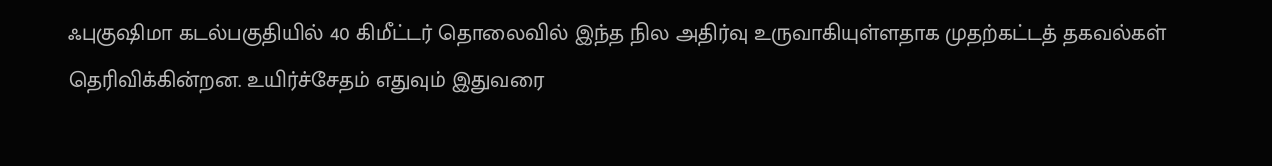ஃபுகுஷிமா கடல்பகுதியில் 40 கிமீட்டர் தொலைவில் இந்த நில அதிர்வு உருவாகியுள்ளதாக முதற்கட்டத் தகவல்கள் தெரிவிக்கின்றன. உயிர்ச்சேதம் எதுவும் இதுவரை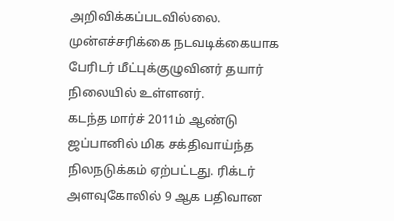அறிவிக்கப்படவில்லை. முன்எச்சரிக்கை நடவடிக்கையாக பேரிடர் மீட்புக்குழுவினர் தயார் நிலையில் உள்ளனர்.
கடந்த மார்ச் 2011ம் ஆண்டு ஜப்பானில் மிக சக்திவாய்ந்த நிலநடுக்கம் ஏற்பட்டது. ரிக்டர் அளவுகோலில் 9 ஆக பதிவான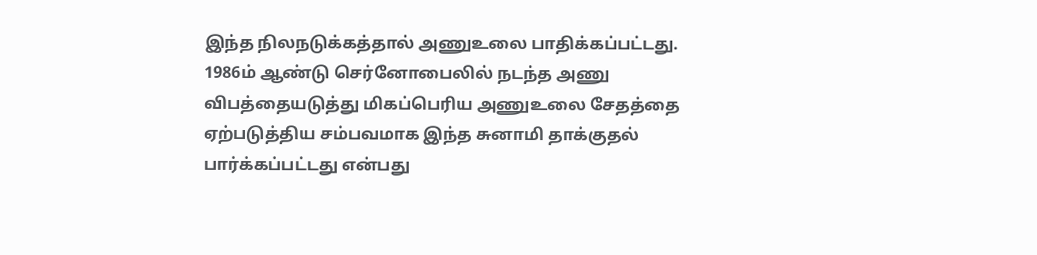இந்த நிலநடுக்கத்தால் அணுஉலை பாதிக்கப்பட்டது. 1986ம் ஆண்டு செர்னோபைலில் நடந்த அணு விபத்தையடுத்து மிகப்பெரிய அணுஉலை சேதத்தை ஏற்படுத்திய சம்பவமாக இந்த சுனாமி தாக்குதல் பார்க்கப்பட்டது என்பது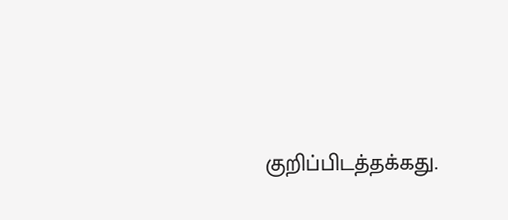குறிப்பிடத்தக்கது.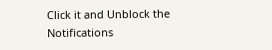Click it and Unblock the Notifications